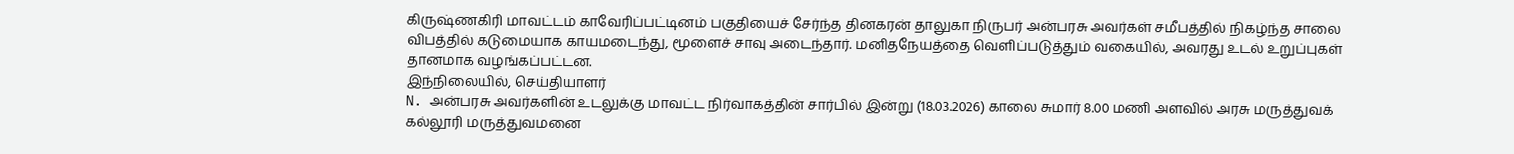கிருஷ்ணகிரி மாவட்டம் காவேரிப்பட்டினம் பகுதியைச் சேர்ந்த தினகரன் தாலுகா நிருபர் அன்பரசு அவர்கள் சமீபத்தில் நிகழ்ந்த சாலை விபத்தில் கடுமையாக காயமடைந்து, மூளைச் சாவு அடைந்தார். மனிதநேயத்தை வெளிப்படுத்தும் வகையில், அவரது உடல் உறுப்புகள் தானமாக வழங்கப்பட்டன.
இந்நிலையில், செய்தியாளர்
N. அன்பரசு அவர்களின் உடலுக்கு மாவட்ட நிர்வாகத்தின் சார்பில் இன்று (18.03.2026) காலை சுமார் 8.00 மணி அளவில் அரசு மருத்துவக் கல்லூரி மருத்துவமனை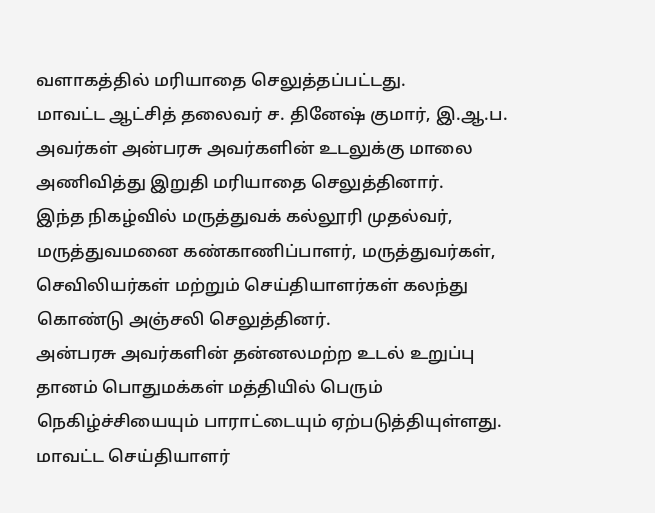வளாகத்தில் மரியாதை செலுத்தப்பட்டது.
மாவட்ட ஆட்சித் தலைவர் ச. தினேஷ் குமார், இ.ஆ.ப. அவர்கள் அன்பரசு அவர்களின் உடலுக்கு மாலை அணிவித்து இறுதி மரியாதை செலுத்தினார்.
இந்த நிகழ்வில் மருத்துவக் கல்லூரி முதல்வர், மருத்துவமனை கண்காணிப்பாளர், மருத்துவர்கள், செவிலியர்கள் மற்றும் செய்தியாளர்கள் கலந்து கொண்டு அஞ்சலி செலுத்தினர்.
அன்பரசு அவர்களின் தன்னலமற்ற உடல் உறுப்பு தானம் பொதுமக்கள் மத்தியில் பெரும் நெகிழ்ச்சியையும் பாராட்டையும் ஏற்படுத்தியுள்ளது.
மாவட்ட செய்தியாளர்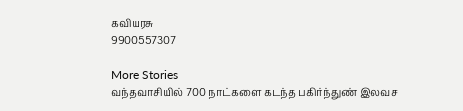கவியரசு
9900557307

More Stories
வந்தவாசியில் 700 நாட்களை கடந்த பகிர்ந்துண் இலவச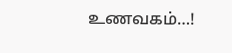உணவகம்…!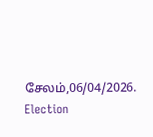சேலம்,06/04/2026.
Election